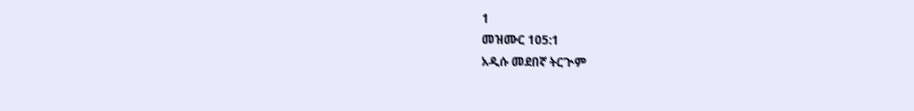1
መዝሙር 105:1
አዲሱ መደበኛ ትርጒም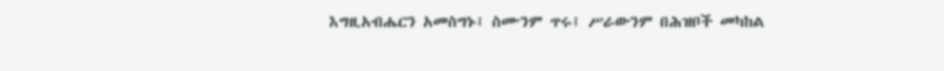እግዚአብሔርን አመስግኑ፤ ስሙንም ጥሩ፤ ሥራውንም በሕዝቦች መካከል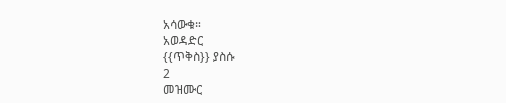አሳውቁ።
አወዳድር
{{ጥቅስ}} ያስሱ
2
መዝሙር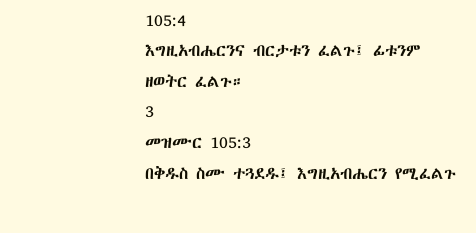105:4
እግዚአብሔርንና ብርታቱን ፈልጉ፤ ፊቱንም ዘወትር ፈልጉ።
3
መዝሙር 105:3
በቅዱስ ስሙ ተጓደዱ፤ እግዚአብሔርን የሚፈልጉ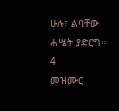ሁሉ፣ ልባቸው ሐሤት ያድርግ።
4
መዝሙር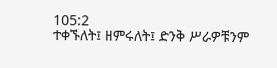105:2
ተቀኙለት፤ ዘምሩለት፤ ድንቅ ሥራዎቹንም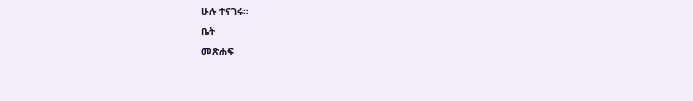ሁሉ ተናገሩ።
ቤት
መጽሐፍ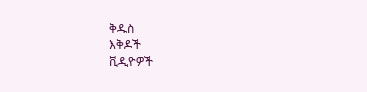ቅዱስ
እቅዶች
ቪዲዮዎች